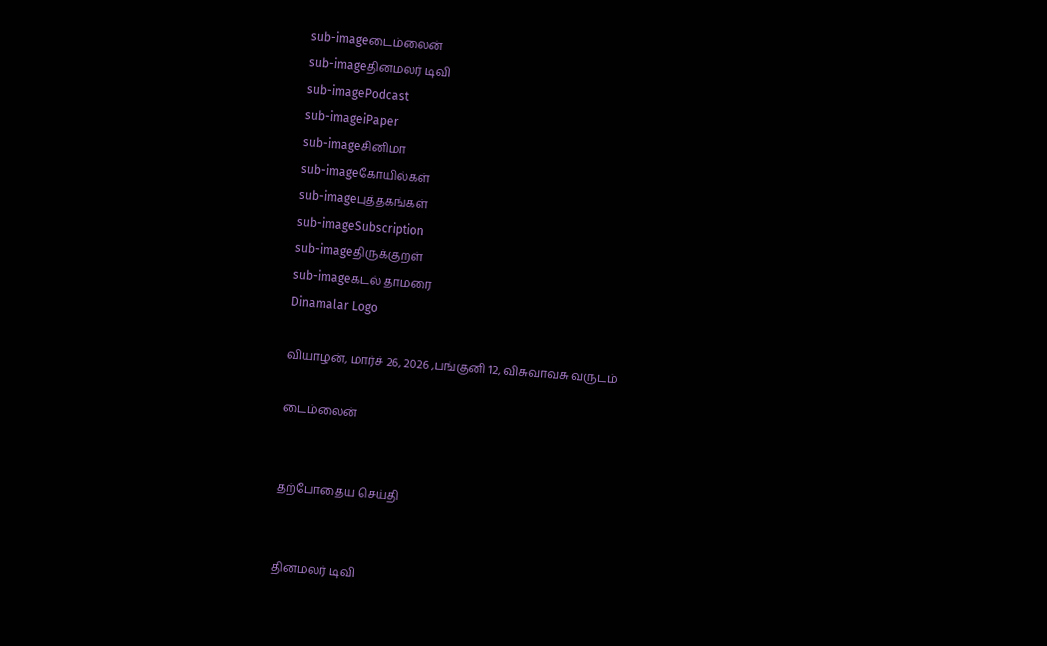sub-imageடைம்லைன்
sub-imageதினமலர் டிவி
sub-imagePodcast
sub-imageiPaper
sub-imageசினிமா
sub-imageகோயில்கள்
sub-imageபுத்தகங்கள்
sub-imageSubscription
sub-imageதிருக்குறள்
sub-imageகடல் தாமரை
Dinamalar Logo

வியாழன், மார்ச் 26, 2026 ,பங்குனி 12, விசுவாவசு வருடம்

டைம்லைன்


தற்போதைய செய்தி


தினமலர் டிவி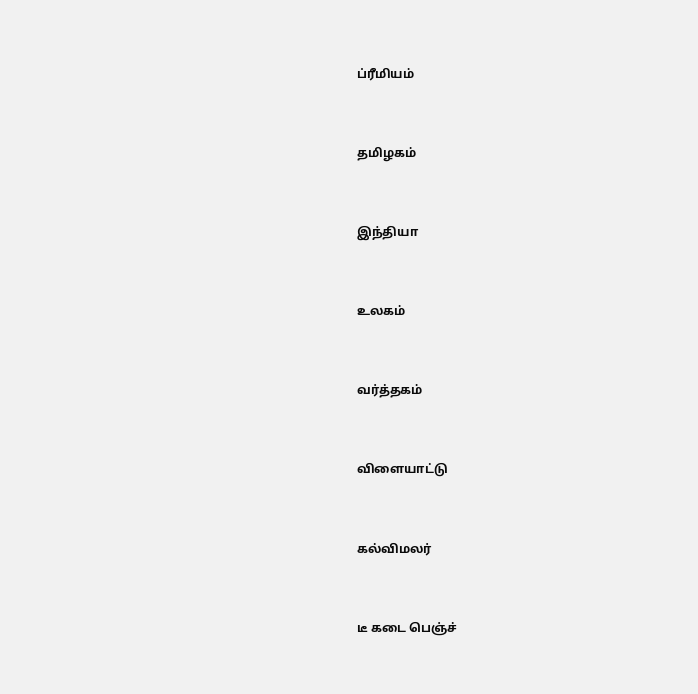ப்ரீமியம்


தமிழகம்


இந்தியா


உலகம்


வர்த்தகம்


விளையாட்டு


கல்விமலர்


டீ கடை பெஞ்ச்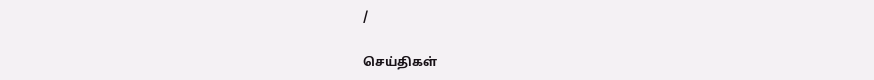/

செய்திகள்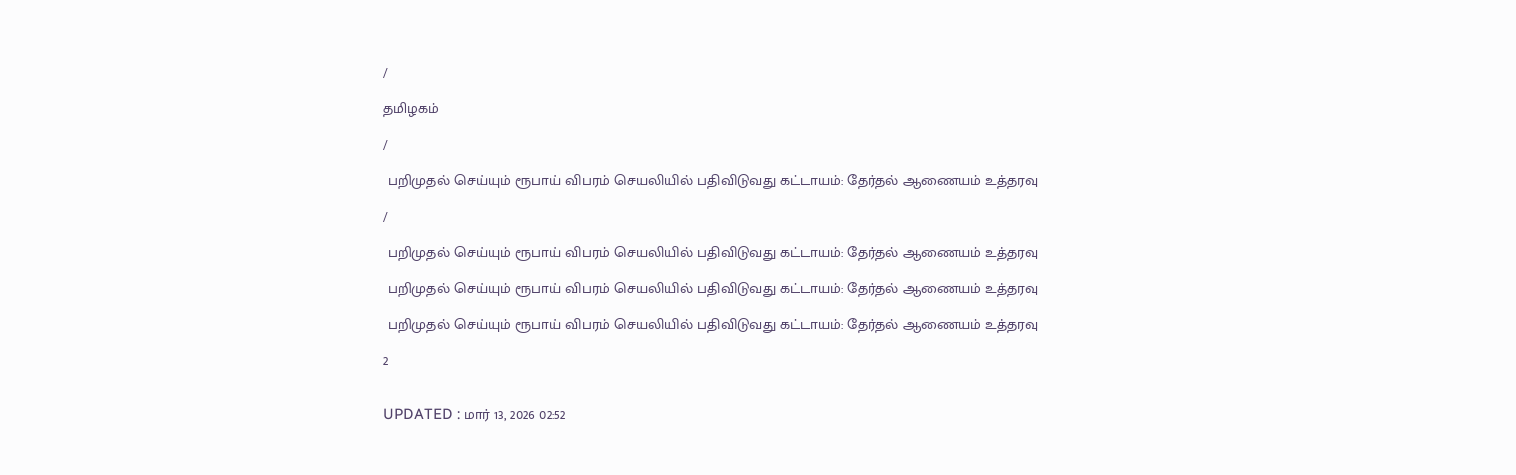/

தமிழகம்

/

 பறிமுதல் செய்யும் ரூபாய் விபரம் செயலியில் பதிவிடுவது கட்டாயம்: தேர்தல் ஆணையம் உத்தரவு

/

 பறிமுதல் செய்யும் ரூபாய் விபரம் செயலியில் பதிவிடுவது கட்டாயம்: தேர்தல் ஆணையம் உத்தரவு

 பறிமுதல் செய்யும் ரூபாய் விபரம் செயலியில் பதிவிடுவது கட்டாயம்: தேர்தல் ஆணையம் உத்தரவு

 பறிமுதல் செய்யும் ரூபாய் விபரம் செயலியில் பதிவிடுவது கட்டாயம்: தேர்தல் ஆணையம் உத்தரவு

2


UPDATED : மார் 13, 2026 02:52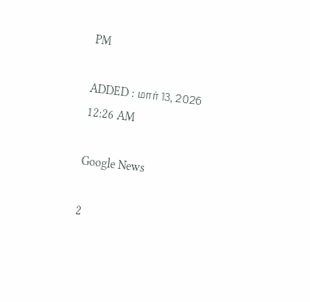PM

ADDED : மார் 13, 2026 12:26 AM

Google News

2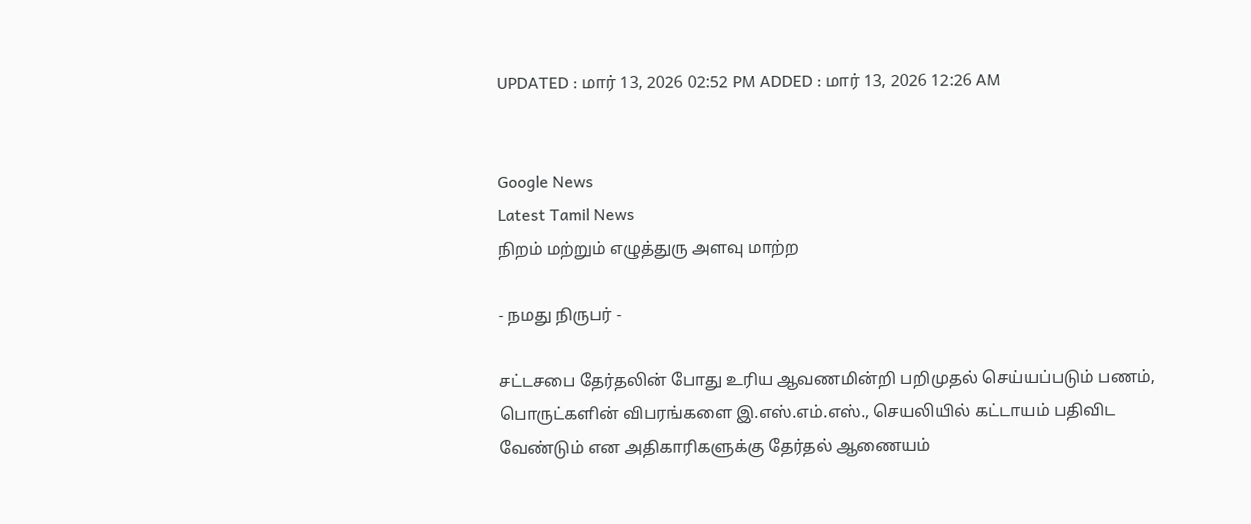UPDATED : மார் 13, 2026 02:52 PM ADDED : மார் 13, 2026 12:26 AM


Google News
Latest Tamil News
நிறம் மற்றும் எழுத்துரு அளவு மாற்ற

- நமது நிருபர் -

சட்டசபை தேர்தலின் போது உரிய ஆவணமின்றி பறிமுதல் செய்யப்படும் பணம், பொருட்களின் விபரங்களை இ.எஸ்.எம்.எஸ்., செயலியில் கட்டாயம் பதிவிட வேண்டும் என அதிகாரிகளுக்கு தேர்தல் ஆணையம்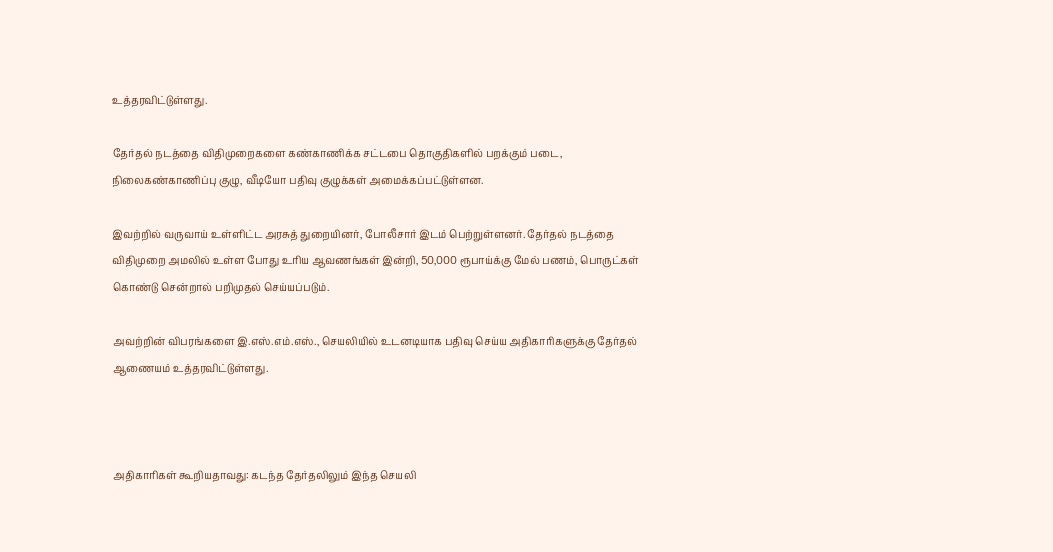உத்தரவிட்டுள்ளது.

தேர்தல் நடத்தை விதிமுறைகளை கண்காணிக்க சட்டபை தொகுதிகளில் பறக்கும் படை, நிலைகண்காணிப்பு குழு, வீடியோ பதிவு குழுக்கள் அமைக்கப்பட்டுள்ளன.

இவற்றில் வருவாய் உள்ளிட்ட அரசுத் துறையினர், போலீசார் இடம் பெற்றுள்ளனர். தேர்தல் நடத்தை விதிமுறை அமலில் உள்ள போது உரிய ஆவணங்கள் இன்றி, 50,000 ரூபாய்க்கு மேல் பணம், பொருட்கள் கொண்டு சென்றால் பறிமுதல் செய்யப்படும்.

அவற்றின் விபரங்களை இ.எஸ்.எம்.எஸ்., செயலியில் உடனடியாக பதிவு செய்ய அதிகாரிகளுக்கு தேர்தல் ஆணையம் உத்தரவிட்டுள்ளது.



அதிகாரிகள் கூறியதாவது: கடந்த தேர்தலிலும் இந்த செயலி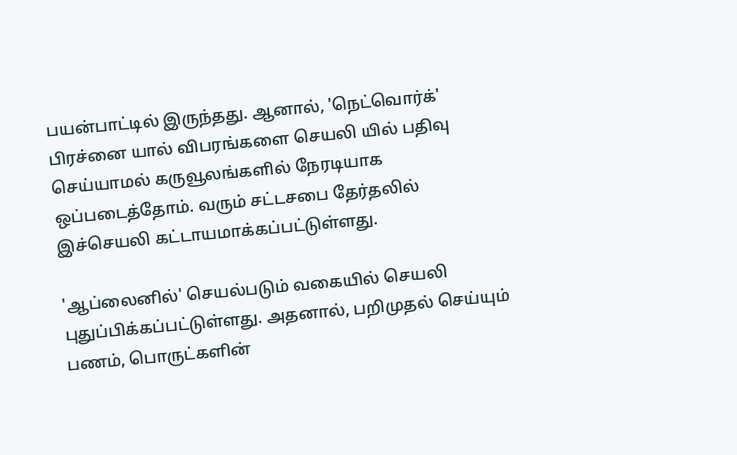பயன்பாட்டில் இருந்தது. ஆனால், 'நெட்வொர்க்' பிரச்னை யால் விபரங்களை செயலி யில் பதிவு செய்யாமல் கருவூலங்களில் நேரடியாக ஒப்படைத்தோம். வரும் சட்டசபை தேர்தலில் இச்செயலி கட்டாயமாக்கப்பட்டுள்ளது.

'ஆப்லைனில்' செயல்படும் வகையில் செயலி புதுப்பிக்கப்பட்டுள்ளது. அதனால், பறிமுதல் செய்யும் பணம், பொருட்களின்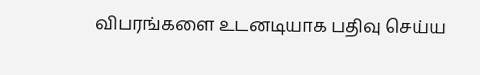விபரங்களை உடனடியாக பதிவு செய்ய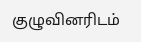குழுவினரிடம்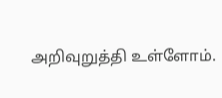அறிவுறுத்தி உள்ளோம்.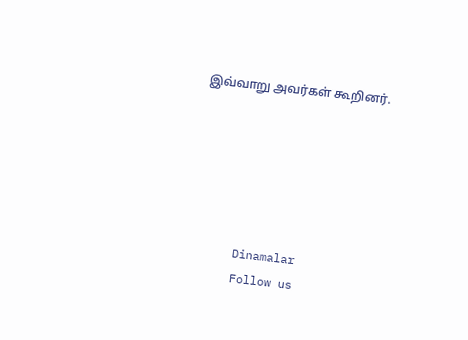இவ்வாறு அவர்கள் கூறினர்.






      Dinamalar
      Follow us